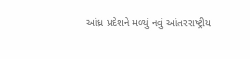આંધ્ર પ્રદેશને મળ્યું નવું આંતરરાષ્ટ્રીય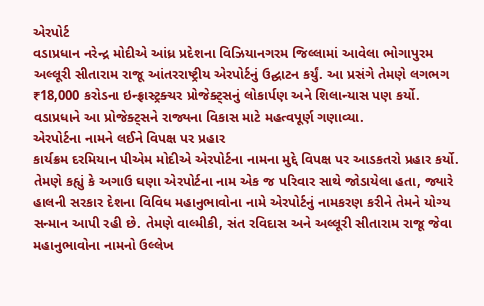એરપોર્ટ
વડાપ્રધાન નરેન્દ્ર મોદીએ આંધ્ર પ્રદેશના વિઝિયાનગરમ જિલ્લામાં આવેલા ભોગાપુરમ અલ્લૂરી સીતારામ રાજૂ આંતરરાષ્ટ્રીય એરપોર્ટનું ઉદ્ઘાટન કર્યું. આ પ્રસંગે તેમણે લગભગ ₹18,000 કરોડના ઇન્ફ્રાસ્ટ્રક્ચર પ્રોજેક્ટ્સનું લોકાર્પણ અને શિલાન્યાસ પણ કર્યો. વડાપ્રધાને આ પ્રોજેક્ટ્સને રાજ્યના વિકાસ માટે મહત્વપૂર્ણ ગણાવ્યા.
એરપોર્ટના નામને લઈને વિપક્ષ પર પ્રહાર
કાર્યક્રમ દરમિયાન પીએમ મોદીએ એરપોર્ટના નામના મુદ્દે વિપક્ષ પર આડકતરો પ્રહાર કર્યો. તેમણે કહ્યું કે અગાઉ ઘણા એરપોર્ટના નામ એક જ પરિવાર સાથે જોડાયેલા હતા, જ્યારે હાલની સરકાર દેશના વિવિધ મહાનુભાવોના નામે એરપોર્ટનું નામકરણ કરીને તેમને યોગ્ય સન્માન આપી રહી છે. તેમણે વાલ્મીકી, સંત રવિદાસ અને અલ્લૂરી સીતારામ રાજૂ જેવા મહાનુભાવોના નામનો ઉલ્લેખ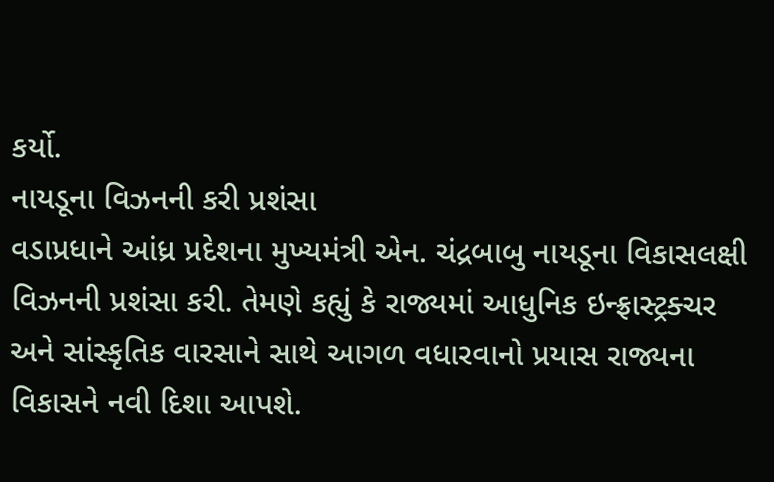કર્યો.
નાયડૂના વિઝનની કરી પ્રશંસા
વડાપ્રધાને આંધ્ર પ્રદેશના મુખ્યમંત્રી એન. ચંદ્રબાબુ નાયડૂના વિકાસલક્ષી વિઝનની પ્રશંસા કરી. તેમણે કહ્યું કે રાજ્યમાં આધુનિક ઇન્ફ્રાસ્ટ્રક્ચર અને સાંસ્કૃતિક વારસાને સાથે આગળ વધારવાનો પ્રયાસ રાજ્યના વિકાસને નવી દિશા આપશે.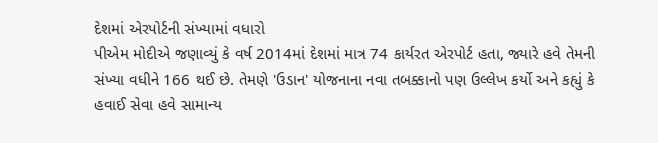દેશમાં એરપોર્ટની સંખ્યામાં વધારો
પીએમ મોદીએ જણાવ્યું કે વર્ષ 2014માં દેશમાં માત્ર 74 કાર્યરત એરપોર્ટ હતા, જ્યારે હવે તેમની સંખ્યા વધીને 166 થઈ છે. તેમણે 'ઉડાન' યોજનાના નવા તબક્કાનો પણ ઉલ્લેખ કર્યો અને કહ્યું કે હવાઈ સેવા હવે સામાન્ય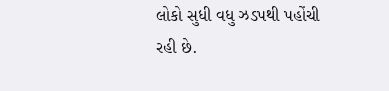લોકો સુધી વધુ ઝડપથી પહોંચી રહી છે.